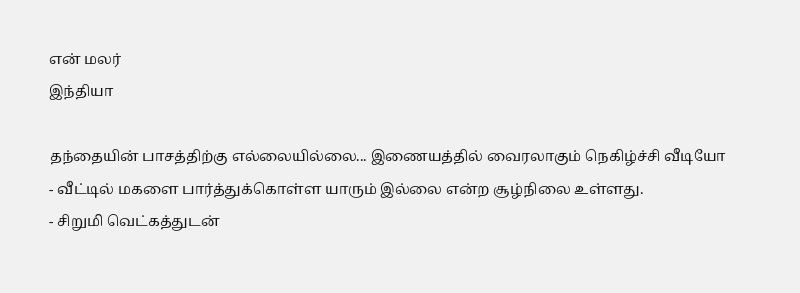என் மலர்
இந்தியா

தந்தையின் பாசத்திற்கு எல்லையில்லை... இணையத்தில் வைரலாகும் நெகிழ்ச்சி வீடியோ
- வீட்டில் மகளை பார்த்துக்கொள்ள யாரும் இல்லை என்ற சூழ்நிலை உள்ளது.
- சிறுமி வெட்கத்துடன்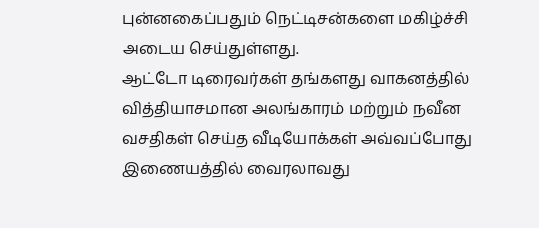புன்னகைப்பதும் நெட்டிசன்களை மகிழ்ச்சி அடைய செய்துள்ளது.
ஆட்டோ டிரைவர்கள் தங்களது வாகனத்தில் வித்தியாசமான அலங்காரம் மற்றும் நவீன வசதிகள் செய்த வீடியோக்கள் அவ்வப்போது இணையத்தில் வைரலாவது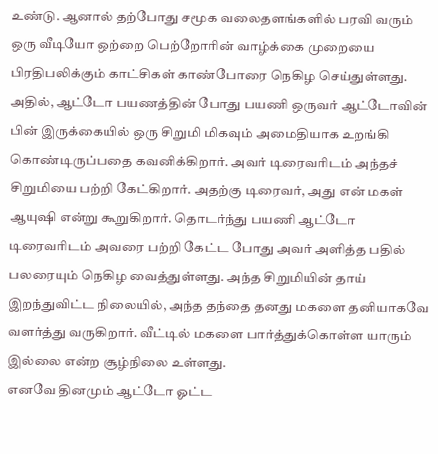உண்டு. ஆனால் தற்போது சமூக வலைதளங்களில் பரவி வரும் ஒரு வீடியோ ஒற்றை பெற்றோரின் வாழ்க்கை முறையை பிரதிபலிக்கும் காட்சிகள் காண்போரை நெகிழ செய்துள்ளது.
அதில், ஆட்டோ பயணத்தின் போது பயணி ஒருவர் ஆட்டோவின் பின் இருக்கையில் ஒரு சிறுமி மிகவும் அமைதியாக உறங்கி கொண்டிருப்பதை கவனிக்கிறார். அவர் டிரைவரிடம் அந்தச் சிறுமியை பற்றி கேட்கிறார். அதற்கு டிரைவர், அது என் மகள் ஆயுஷி என்று கூறுகிறார். தொடர்ந்து பயணி ஆட்டோ டிரைவரிடம் அவரை பற்றி கேட்ட போது அவர் அளித்த பதில் பலரையும் நெகிழ வைத்துள்ளது. அந்த சிறுமியின் தாய் இறந்துவிட்ட நிலையில், அந்த தந்தை தனது மகளை தனியாகவே வளர்த்து வருகிறார். வீட்டில் மகளை பார்த்துக்கொள்ள யாரும் இல்லை என்ற சூழ்நிலை உள்ளது.
எனவே தினமும் ஆட்டோ ஓட்ட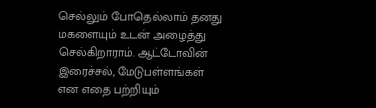செல்லும் போதெல்லாம் தனது மகளையும் உடன் அழைத்து செல்கிறாராம். ஆட்டோவின் இரைச்சல், மேடுபள்ளங்கள் என எதை பற்றியும்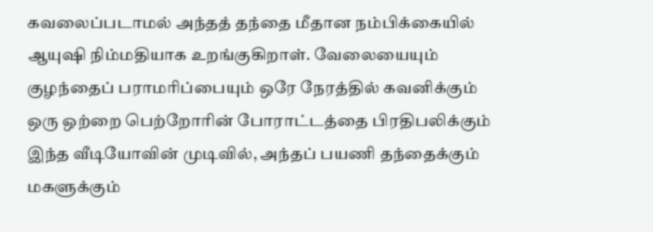கவலைப்படாமல் அந்தத் தந்தை மீதான நம்பிக்கையில் ஆயுஷி நிம்மதியாக உறங்குகிறாள். வேலையையும் குழந்தைப் பராமரிப்பையும் ஒரே நேரத்தில் கவனிக்கும் ஒரு ஒற்றை பெற்றோரின் போராட்டத்தை பிரதிபலிக்கும் இந்த வீடியோவின் முடிவில், அந்தப் பயணி தந்தைக்கும் மகளுக்கும்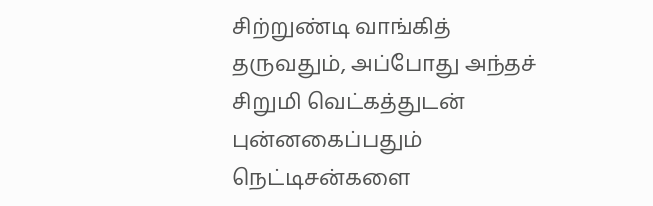சிற்றுண்டி வாங்கித் தருவதும், அப்போது அந்தச் சிறுமி வெட்கத்துடன் புன்னகைப்பதும் நெட்டிசன்களை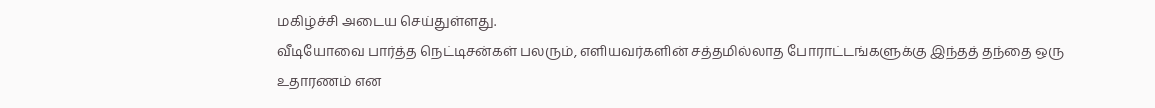மகிழ்ச்சி அடைய செய்துள்ளது.
வீடியோவை பார்த்த நெட்டிசன்கள் பலரும், எளியவர்களின் சத்தமில்லாத போராட்டங்களுக்கு இந்தத் தந்தை ஒரு உதாரணம் என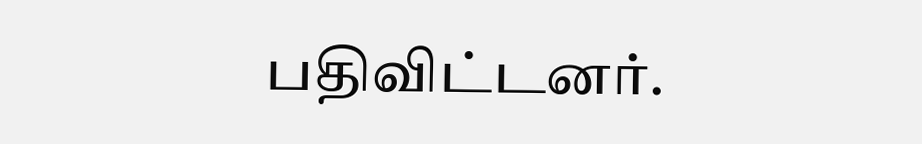பதிவிட்டனர்.